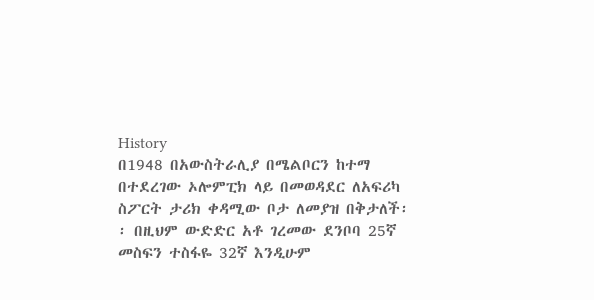History
በ1948 በአውስትራሊያ በሜልቦርን ከተማ በተደረገው ኦሎምፒክ ላይ በመወዳደር ለአፍሪካ ስፖርት ታሪክ ቀዳሚው ቦታ ለመያዝ በቅታለች፡፡ በዚህም ውድድር አቶ ገረመው ደንቦባ 25ኛ መስፍን ተስፋዬ 32ኛ እንዲሁም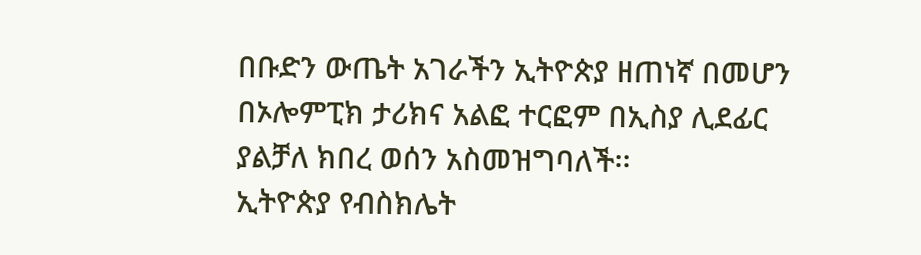በቡድን ውጤት አገራችን ኢትዮጵያ ዘጠነኛ በመሆን በኦሎምፒክ ታሪክና አልፎ ተርፎም በኢስያ ሊደፊር ያልቻለ ክበረ ወሰን አስመዝግባለች፡፡
ኢትዮጵያ የብስክሌት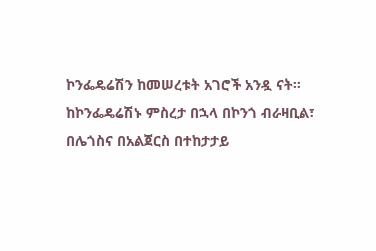ኮንፌዴሬሽን ከመሠረቱት አገሮች አንዷ ናት፡፡
ከኮንፌዴሬሽኑ ምስረታ በኋላ በኮንጎ ብራዛቢል፣ በሌጎስና በአልጀርስ በተከታታይ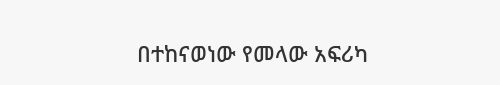በተከናወነው የመላው አፍሪካ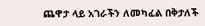ጨዋታ ላይ አገራችን ለመካፈል በቅታለች